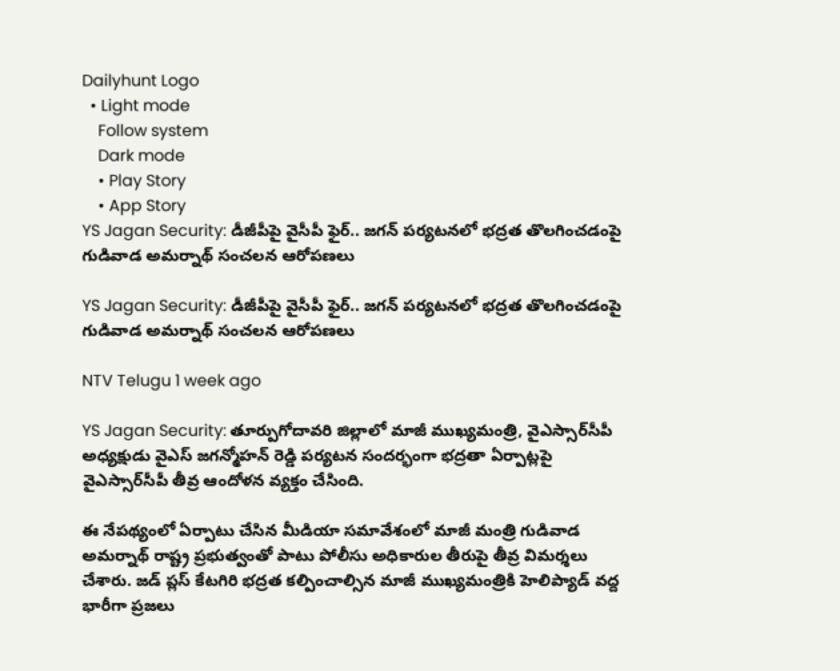Dailyhunt Logo
  • Light mode
    Follow system
    Dark mode
    • Play Story
    • App Story
YS Jagan Security: డీజీపీపై వైసీపీ ఫైర్.. జగన్ పర్యటనలో భద్రత తొలగించడంపై గుడివాడ అమర్నాథ్ సంచలన ఆరోపణలు

YS Jagan Security: డీజీపీపై వైసీపీ ఫైర్.. జగన్ పర్యటనలో భద్రత తొలగించడంపై గుడివాడ అమర్నాథ్ సంచలన ఆరోపణలు

NTV Telugu 1 week ago

YS Jagan Security: తూర్పుగోదావరి జిల్లాలో మాజీ ముఖ్యమంత్రి, వైఎస్సార్‌సీపీ అధ్యక్షుడు వైఎస్ జగన్మోహన్ రెడ్డి పర్యటన సందర్భంగా భద్రతా ఏర్పాట్లపై వైఎస్సార్‌సీపీ తీవ్ర ఆందోళన వ్యక్తం చేసింది.

ఈ నేపథ్యంలో ఏర్పాటు చేసిన మీడియా సమావేశంలో మాజీ మంత్రి గుడివాడ అమర్నాథ్ రాష్ట్ర ప్రభుత్వంతో పాటు పోలీసు అధికారుల తీరుపై తీవ్ర విమర్శలు చేశారు. జడ్ ప్లస్ కేటగిరి భద్రత కల్పించాల్సిన మాజీ ముఖ్యమంత్రికి హెలిప్యాడ్ వద్ద భారీగా ప్రజలు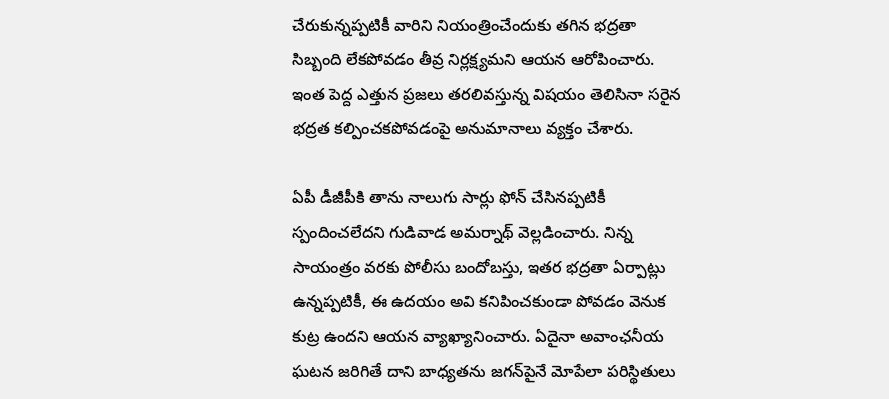చేరుకున్నప్పటికీ వారిని నియంత్రించేందుకు తగిన భద్రతా సిబ్బంది లేకపోవడం తీవ్ర నిర్లక్ష్యమని ఆయన ఆరోపించారు. ఇంత పెద్ద ఎత్తున ప్రజలు తరలివస్తున్న విషయం తెలిసినా సరైన భద్రత కల్పించకపోవడంపై అనుమానాలు వ్యక్తం చేశారు.

ఏపీ డీజీపీకి తాను నాలుగు సార్లు ఫోన్ చేసినప్పటికీ స్పందించలేదని గుడివాడ అమర్నాథ్ వెల్లడించారు. నిన్న సాయంత్రం వరకు పోలీసు బందోబస్తు, ఇతర భద్రతా ఏర్పాట్లు ఉన్నప్పటికీ, ఈ ఉదయం అవి కనిపించకుండా పోవడం వెనుక కుట్ర ఉందని ఆయన వ్యాఖ్యానించారు. ఏదైనా అవాంఛనీయ ఘటన జరిగితే దాని బాధ్యతను జగన్‌పైనే మోపేలా పరిస్థితులు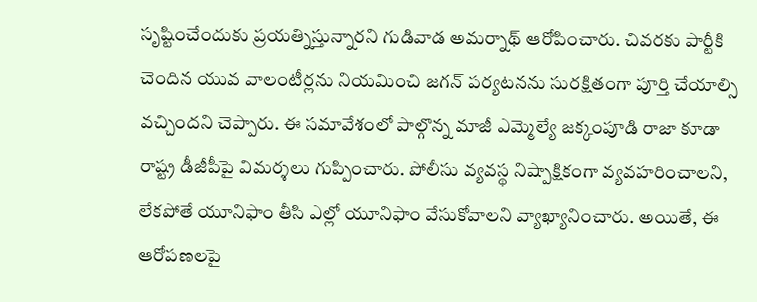సృష్టించేందుకు ప్రయత్నిస్తున్నారని గుడివాడ అమర్నాథ్ ఆరోపించారు. చివరకు పార్టీకి చెందిన యువ వాలంటీర్లను నియమించి జగన్ పర్యటనను సురక్షితంగా పూర్తి చేయాల్సి వచ్చిందని చెప్పారు. ఈ సమావేశంలో పాల్గొన్న మాజీ ఎమ్మెల్యే జక్కంపూడి రాజా కూడా రాష్ట్ర డీజీపీపై విమర్శలు గుప్పించారు. పోలీసు వ్యవస్థ నిష్పాక్షికంగా వ్యవహరించాలని, లేకపోతే యూనిఫాం తీసి ఎల్లో యూనిఫాం వేసుకోవాలని వ్యాఖ్యానించారు. అయితే, ఈ ఆరోపణలపై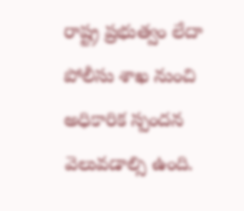రాష్ట్ర ప్రభుత్వం లేదా పోలీసు శాఖ నుంచి అధికారిక స్పందన వెలువడాల్సి ఉంది.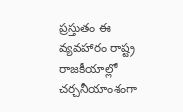ప్రస్తుతం ఈ వ్యవహారం రాష్ట్ర రాజకీయాల్లో చర్చనీయాంశంగా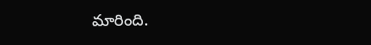మారింది.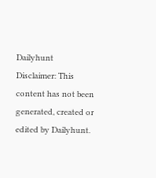Dailyhunt
Disclaimer: This content has not been generated, created or edited by Dailyhunt.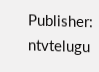Publisher: ntvtelugu